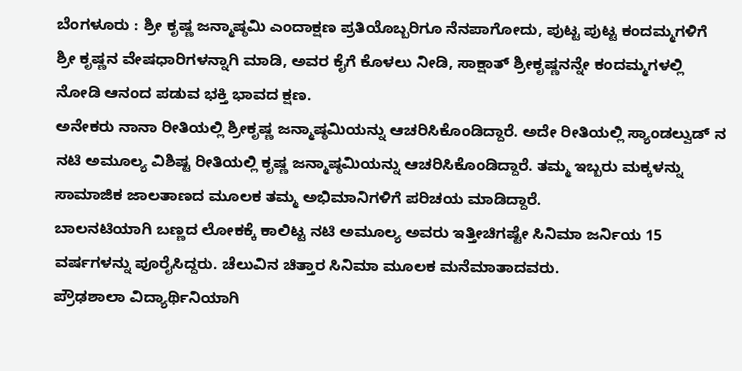ಬೆಂಗಳೂರು : ಶ್ರೀ ಕೃಷ್ಣ ಜನ್ಮಾಷ್ಠಮಿ ಎಂದಾಕ್ಷಣ ಪ್ರತಿಯೊಬ್ಬರಿಗೂ ನೆನಪಾಗೋದು, ಪುಟ್ಟ ಪುಟ್ಟ ಕಂದಮ್ಮಗಳಿಗೆ ಶ್ರೀ ಕೃಷ್ಣನ ವೇಷಧಾರಿಗಳನ್ನಾಗಿ ಮಾಡಿ, ಅವರ ಕೈಗೆ ಕೊಳಲು ನೀಡಿ, ಸಾಕ್ಷಾತ್ ಶ್ರೀಕೃಷ್ಣನನ್ನೇ ಕಂದಮ್ಮಗಳಲ್ಲಿ ನೋಡಿ ಆನಂದ ಪಡುವ ಭಕ್ತಿ ಭಾವದ ಕ್ಷಣ.
ಅನೇಕರು ನಾನಾ ರೀತಿಯಲ್ಲಿ ಶ್ರೀಕೃಷ್ಣ ಜನ್ಮಾಷ್ಠಮಿಯನ್ನು ಆಚರಿಸಿಕೊಂಡಿದ್ದಾರೆ. ಅದೇ ರೀತಿಯಲ್ಲಿ ಸ್ಯಾಂಡಲ್ವುಡ್ ನ ನಟಿ ಅಮೂಲ್ಯ ವಿಶಿಷ್ಟ ರೀತಿಯಲ್ಲಿ ಕೃಷ್ಣ ಜನ್ಮಾಷ್ಠಮಿಯನ್ನು ಆಚರಿಸಿಕೊಂಡಿದ್ದಾರೆ. ತಮ್ಮ ಇಬ್ಬರು ಮಕ್ಕಳನ್ನು ಸಾಮಾಜಿಕ ಜಾಲತಾಣದ ಮೂಲಕ ತಮ್ಮ ಅಭಿಮಾನಿಗಳಿಗೆ ಪರಿಚಯ ಮಾಡಿದ್ದಾರೆ.
ಬಾಲನಟಿಯಾಗಿ ಬಣ್ಣದ ಲೋಕಕ್ಕೆ ಕಾಲಿಟ್ಟ ನಟಿ ಅಮೂಲ್ಯ ಅವರು ಇತ್ತೀಚಿಗಷ್ಟೇ ಸಿನಿಮಾ ಜರ್ನಿಯ 15 ವರ್ಷಗಳನ್ನು ಪೂರೈಸಿದ್ದರು. ಚೆಲುವಿನ ಚಿತ್ತಾರ ಸಿನಿಮಾ ಮೂಲಕ ಮನೆಮಾತಾದವರು.
ಪ್ರೌಢಶಾಲಾ ವಿದ್ಯಾರ್ಥಿನಿಯಾಗಿ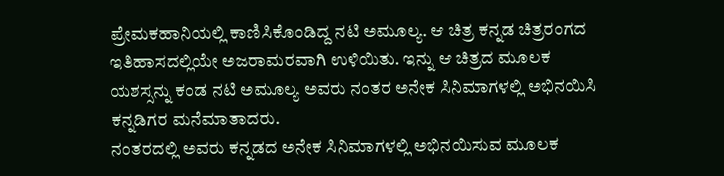ಪ್ರೇಮಕಹಾನಿಯಲ್ಲಿ ಕಾಣಿಸಿಕೊಂಡಿದ್ದ ನಟಿ ಅಮೂಲ್ಯ. ಆ ಚಿತ್ರ ಕನ್ನಡ ಚಿತ್ರರಂಗದ ಇತಿಹಾಸದಲ್ಲಿಯೇ ಅಜರಾಮರವಾಗಿ ಉಳಿಯಿತು. ಇನ್ನು ಆ ಚಿತ್ರದ ಮೂಲಕ ಯಶಸ್ಸನ್ನು ಕಂಡ ನಟಿ ಅಮೂಲ್ಯ ಅವರು ನಂತರ ಅನೇಕ ಸಿನಿಮಾಗಳಲ್ಲಿ ಅಭಿನಯಿಸಿ ಕನ್ನಡಿಗರ ಮನೆಮಾತಾದರು.
ನಂತರದಲ್ಲಿ ಅವರು ಕನ್ನಡದ ಅನೇಕ ಸಿನಿಮಾಗಳಲ್ಲಿ ಅಭಿನಯಿಸುವ ಮೂಲಕ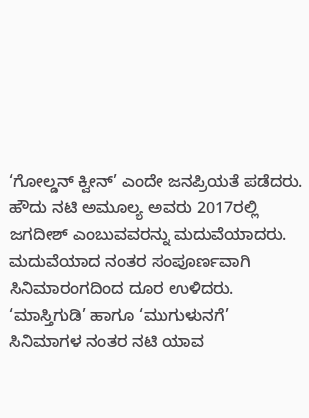‘ಗೋಲ್ಡನ್ ಕ್ವೀನ್’ ಎಂದೇ ಜನಪ್ರಿಯತೆ ಪಡೆದರು.
ಹೌದು ನಟಿ ಅಮೂಲ್ಯ ಅವರು 2017ರಲ್ಲಿ ಜಗದೀಶ್ ಎಂಬುವವರನ್ನು ಮದುವೆಯಾದರು. ಮದುವೆಯಾದ ನಂತರ ಸಂಪೂರ್ಣವಾಗಿ ಸಿನಿಮಾರಂಗದಿಂದ ದೂರ ಉಳಿದರು. ‘ಮಾಸ್ತಿಗುಡಿ’ ಹಾಗೂ ‘ಮುಗುಳುನಗೆ’ ಸಿನಿಮಾಗಳ ನಂತರ ನಟಿ ಯಾವ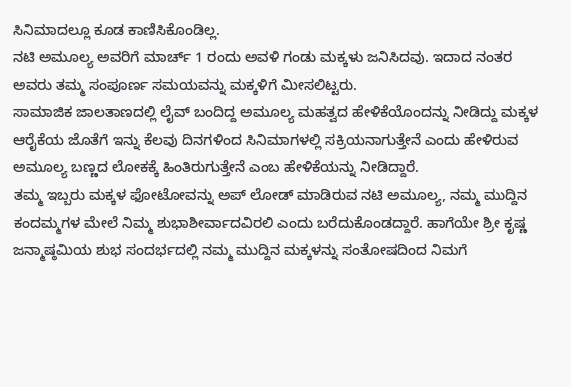ಸಿನಿಮಾದಲ್ಲೂ ಕೂಡ ಕಾಣಿಸಿಕೊಂಡಿಲ್ಲ.
ನಟಿ ಅಮೂಲ್ಯ ಅವರಿಗೆ ಮಾರ್ಚ್ 1 ರಂದು ಅವಳಿ ಗಂಡು ಮಕ್ಕಳು ಜನಿಸಿದವು. ಇದಾದ ನಂತರ ಅವರು ತಮ್ಮ ಸಂಪೂರ್ಣ ಸಮಯವನ್ನು ಮಕ್ಕಳಿಗೆ ಮೀಸಲಿಟ್ಟರು.
ಸಾಮಾಜಿಕ ಜಾಲತಾಣದಲ್ಲಿ ಲೈವ್ ಬಂದಿದ್ದ ಅಮೂಲ್ಯ ಮಹತ್ವದ ಹೇಳಿಕೆಯೊಂದನ್ನು ನೀಡಿದ್ದು ಮಕ್ಕಳ ಆರೈಕೆಯ ಜೊತೆಗೆ ಇನ್ನು ಕೆಲವು ದಿನಗಳಿಂದ ಸಿನಿಮಾಗಳಲ್ಲಿ ಸಕ್ರಿಯನಾಗುತ್ತೇನೆ ಎಂದು ಹೇಳಿರುವ ಅಮೂಲ್ಯ ಬಣ್ಣದ ಲೋಕಕ್ಕೆ ಹಿಂತಿರುಗುತ್ತೇನೆ ಎಂಬ ಹೇಳಿಕೆಯನ್ನು ನೀಡಿದ್ದಾರೆ.
ತಮ್ಮ ಇಬ್ಬರು ಮಕ್ಕಳ ಫೋಟೋವನ್ನು ಅಪ್ ಲೋಡ್ ಮಾಡಿರುವ ನಟಿ ಅಮೂಲ್ಯ, ನಮ್ಮ ಮುದ್ದಿನ ಕಂದಮ್ಮಗಳ ಮೇಲೆ ನಿಮ್ಮ ಶುಭಾಶೀರ್ವಾದವಿರಲಿ ಎಂದು ಬರೆದುಕೊಂಡದ್ದಾರೆ. ಹಾಗೆಯೇ ಶ್ರೀ ಕೃಷ್ಣ ಜನ್ಮಾಷ್ಠಮಿಯ ಶುಭ ಸಂದರ್ಭದಲ್ಲಿ ನಮ್ಮ ಮುದ್ದಿನ ಮಕ್ಕಳನ್ನು ಸಂತೋಷದಿಂದ ನಿಮಗೆ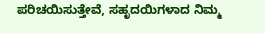ಪರಿಚಯಿಸುತ್ತೇವೆ, ಸಹೃದಯಿಗಳಾದ ನಿಮ್ಮ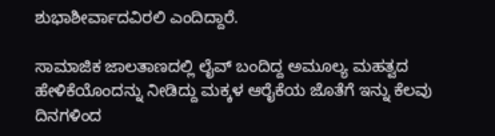ಶುಭಾಶೀರ್ವಾದವಿರಲಿ ಎಂದಿದ್ದಾರೆ.

ಸಾಮಾಜಿಕ ಜಾಲತಾಣದಲ್ಲಿ ಲೈವ್ ಬಂದಿದ್ದ ಅಮೂಲ್ಯ ಮಹತ್ವದ ಹೇಳಿಕೆಯೊಂದನ್ನು ನೀಡಿದ್ದು ಮಕ್ಕಳ ಆರೈಕೆಯ ಜೊತೆಗೆ ಇನ್ನು ಕೆಲವು ದಿನಗಳಿಂದ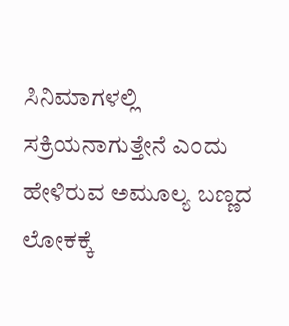ಸಿನಿಮಾಗಳಲ್ಲಿ ಸಕ್ರಿಯನಾಗುತ್ತೇನೆ ಎಂದು ಹೇಳಿರುವ ಅಮೂಲ್ಯ ಬಣ್ಣದ ಲೋಕಕ್ಕೆ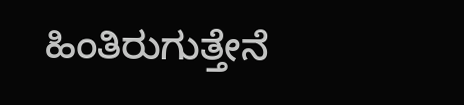ಹಿಂತಿರುಗುತ್ತೇನೆ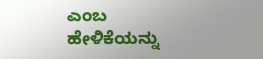ಎಂಬ ಹೇಳಿಕೆಯನ್ನು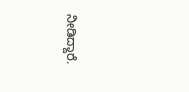ನೀಡಿದ್ದಾರೆ.